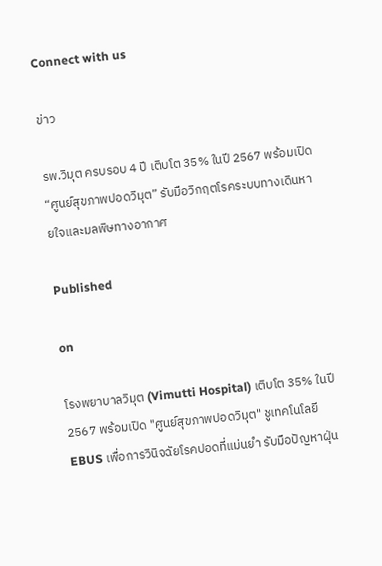Connect with us

ข่าว

รพ.วิมุต ครบรอบ 4 ปี เติบโต 35% ในปี 2567 พร้อมเปิด “ศูนย์สุขภาพปอดวิมุต” รับมือวิกฤตโรคระบบทางเดินหายใจและมลพิษทางอากาศ

Published

on

โรงพยาบาลวิมุต (Vimutti Hospital) เติบโต 35% ในปี 2567 พร้อมเปิด "ศูนย์สุขภาพปอดวิมุต" ชูเทคโนโลยี EBUS เพื่อการวินิจฉัยโรคปอดที่แม่นยำ รับมือปัญหาฝุ่น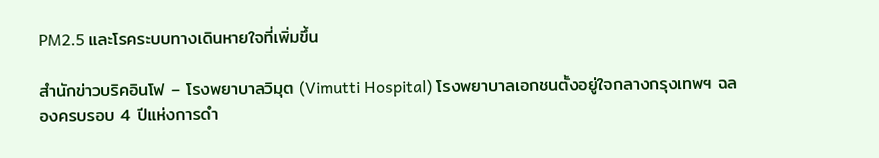PM2.5 และโรคระบบทางเดินหายใจที่เพิ่มขึ้น

สำนักข่าวบริคอินโฟ – โรงพยาบาลวิมุต (Vimutti Hospital) โรงพยาบาลเอกชนตั้งอยู่ใจกลางกรุงเทพฯ ฉลองครบรอบ 4 ปีแห่งการดำ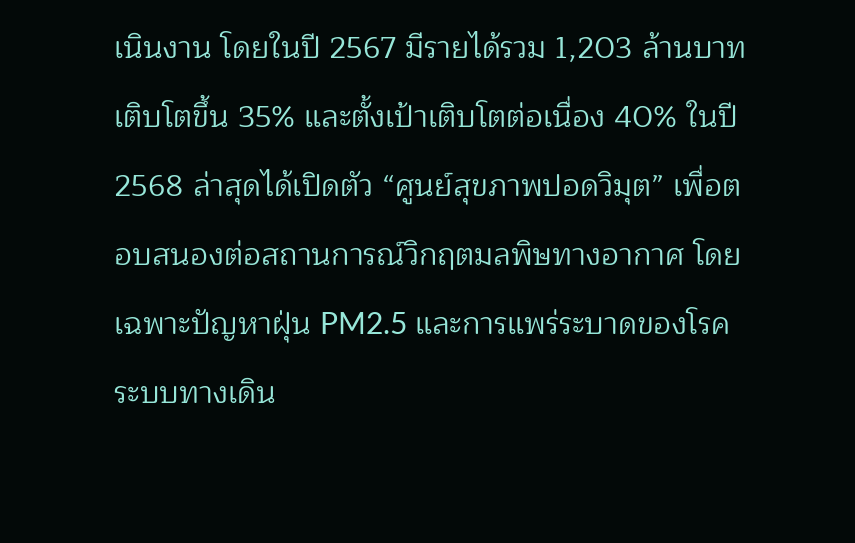เนินงาน โดยในปี 2567 มีรายได้รวม 1,203 ล้านบาท เติบโตขึ้น 35% และตั้งเป้าเติบโตต่อเนื่อง 40% ในปี 2568 ล่าสุดได้เปิดตัว “ศูนย์สุขภาพปอดวิมุต” เพื่อตอบสนองต่อสถานการณ์วิกฤตมลพิษทางอากาศ โดยเฉพาะปัญหาฝุ่น PM2.5 และการแพร่ระบาดของโรคระบบทางเดิน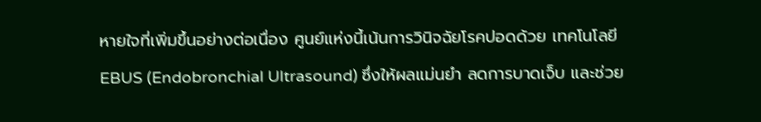หายใจที่เพิ่มขึ้นอย่างต่อเนื่อง ศูนย์แห่งนี้เน้นการวินิจฉัยโรคปอดด้วย เทคโนโลยี EBUS (Endobronchial Ultrasound) ซึ่งให้ผลแม่นยำ ลดการบาดเจ็บ และช่วย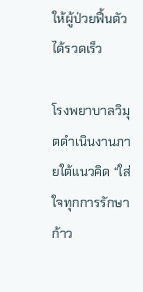ให้ผู้ป่วยฟื้นตัวได้รวดเร็ว

โรงพยาบาลวิมุตดำเนินงานภายใต้แนวคิด “ใส่ใจทุกการรักษา ก้าว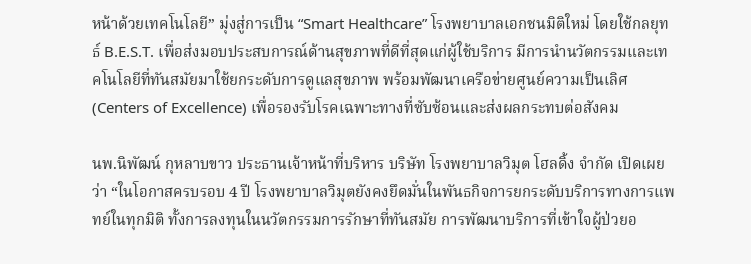หน้าด้วยเทคโนโลยี” มุ่งสู่การเป็น “Smart Healthcare” โรงพยาบาลเอกชนมิติใหม่ โดยใช้กลยุทธ์ B.E.S.T. เพื่อส่งมอบประสบการณ์ด้านสุขภาพที่ดีที่สุดแก่ผู้ใช้บริการ มีการนำนวัตกรรมและเทคโนโลยีที่ทันสมัยมาใช้ยกระดับการดูแลสุขภาพ พร้อมพัฒนาเครือข่ายศูนย์ความเป็นเลิศ (Centers of Excellence) เพื่อรองรับโรคเฉพาะทางที่ซับซ้อนและส่งผลกระทบต่อสังคม

นพ.นิพัฒน์ กุหลาบขาว ประธานเจ้าหน้าที่บริหาร บริษัท โรงพยาบาลวิมุต โฮลดิ้ง จำกัด เปิดเผยว่า “ในโอกาสครบรอบ 4 ปี โรงพยาบาลวิมุตยังคงยึดมั่นในพันธกิจการยกระดับบริการทางการแพทย์ในทุกมิติ ทั้งการลงทุนในนวัตกรรมการรักษาที่ทันสมัย การพัฒนาบริการที่เข้าใจผู้ป่วยอ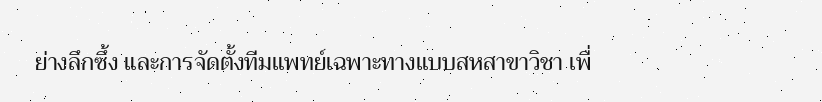ย่างลึกซึ้ง และการจัดตั้งทีมแพทย์เฉพาะทางแบบสหสาขาวิชา เพื่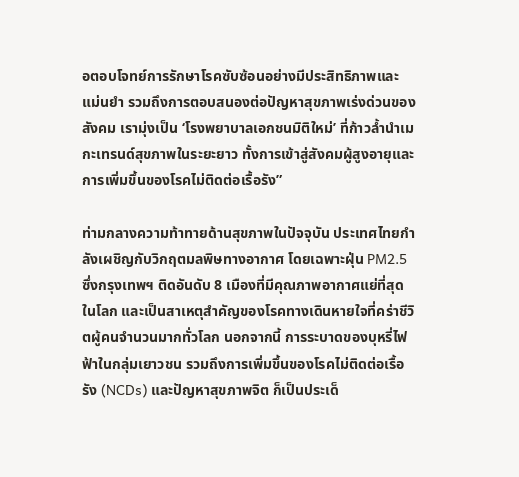อตอบโจทย์การรักษาโรคซับซ้อนอย่างมีประสิทธิภาพและแม่นยำ รวมถึงการตอบสนองต่อปัญหาสุขภาพเร่งด่วนของสังคม เรามุ่งเป็น ‘โรงพยาบาลเอกชนมิติใหม่’ ที่ก้าวล้ำนำเมกะเทรนด์สุขภาพในระยะยาว ทั้งการเข้าสู่สังคมผู้สูงอายุและการเพิ่มขึ้นของโรคไม่ติดต่อเรื้อรัง”

ท่ามกลางความท้าทายด้านสุขภาพในปัจจุบัน ประเทศไทยกำลังเผชิญกับวิกฤตมลพิษทางอากาศ โดยเฉพาะฝุ่น PM2.5 ซึ่งกรุงเทพฯ ติดอันดับ 8 เมืองที่มีคุณภาพอากาศแย่ที่สุดในโลก และเป็นสาเหตุสำคัญของโรคทางเดินหายใจที่คร่าชีวิตผู้คนจำนวนมากทั่วโลก นอกจากนี้ การระบาดของบุหรี่ไฟฟ้าในกลุ่มเยาวชน รวมถึงการเพิ่มขึ้นของโรคไม่ติดต่อเรื้อรัง (NCDs) และปัญหาสุขภาพจิต ก็เป็นประเด็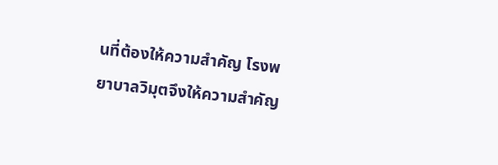นที่ต้องให้ความสำคัญ โรงพยาบาลวิมุตจึงให้ความสำคัญ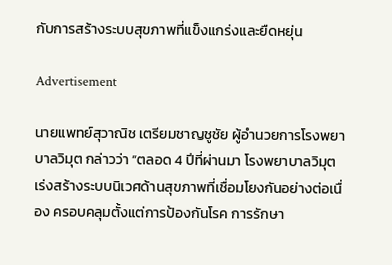กับการสร้างระบบสุขภาพที่แข็งแกร่งและยืดหยุ่น

Advertisement

นายแพทย์สุวาณิช เตรียมชาญชูชัย ผู้อำนวยการโรงพยาบาลวิมุต กล่าวว่า “ตลอด 4 ปีที่ผ่านมา โรงพยาบาลวิมุตเร่งสร้างระบบนิเวศด้านสุขภาพที่เชื่อมโยงกันอย่างต่อเนื่อง ครอบคลุมตั้งแต่การป้องกันโรค การรักษา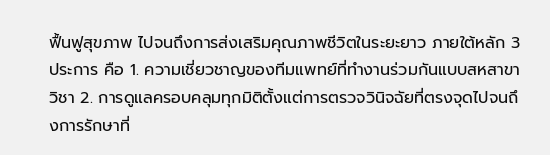ฟื้นฟูสุขภาพ ไปจนถึงการส่งเสริมคุณภาพชีวิตในระยะยาว ภายใต้หลัก 3 ประการ คือ 1. ความเชี่ยวชาญของทีมแพทย์ที่ทำงานร่วมกันแบบสหสาขาวิชา 2. การดูแลครอบคลุมทุกมิติตั้งแต่การตรวจวินิจฉัยที่ตรงจุดไปจนถึงการรักษาที่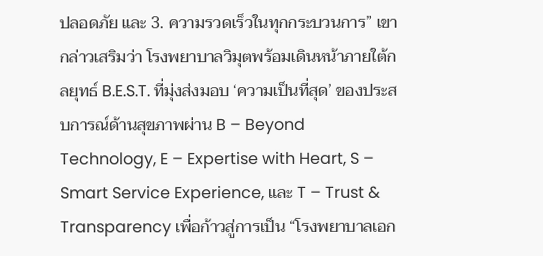ปลอดภัย และ 3. ความรวดเร็วในทุกกระบวนการ” เขากล่าวเสริมว่า โรงพยาบาลวิมุตพร้อมเดินหน้าภายใต้กลยุทธ์ B.E.S.T. ที่มุ่งส่งมอบ ‘ความเป็นที่สุด’ ของประสบการณ์ด้านสุขภาพผ่าน B – Beyond Technology, E – Expertise with Heart, S – Smart Service Experience, และ T – Trust & Transparency เพื่อก้าวสู่การเป็น “โรงพยาบาลเอก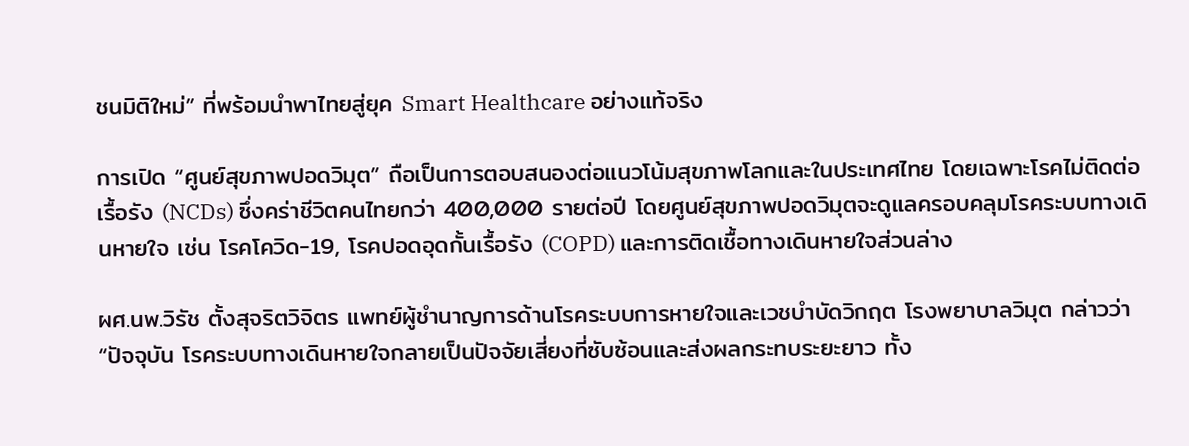ชนมิติใหม่” ที่พร้อมนำพาไทยสู่ยุค Smart Healthcare อย่างแท้จริง

การเปิด “ศูนย์สุขภาพปอดวิมุต” ถือเป็นการตอบสนองต่อแนวโน้มสุขภาพโลกและในประเทศไทย โดยเฉพาะโรคไม่ติดต่อเรื้อรัง (NCDs) ซึ่งคร่าชีวิตคนไทยกว่า 400,000 รายต่อปี โดยศูนย์สุขภาพปอดวิมุตจะดูแลครอบคลุมโรคระบบทางเดินหายใจ เช่น โรคโควิด-19, โรคปอดอุดกั้นเรื้อรัง (COPD) และการติดเชื้อทางเดินหายใจส่วนล่าง

ผศ.นพ.วิรัช ตั้งสุจริตวิจิตร แพทย์ผู้ชำนาญการด้านโรคระบบการหายใจและเวชบำบัดวิกฤต โรงพยาบาลวิมุต กล่าวว่า “ปัจจุบัน โรคระบบทางเดินหายใจกลายเป็นปัจจัยเสี่ยงที่ซับซ้อนและส่งผลกระทบระยะยาว ทั้ง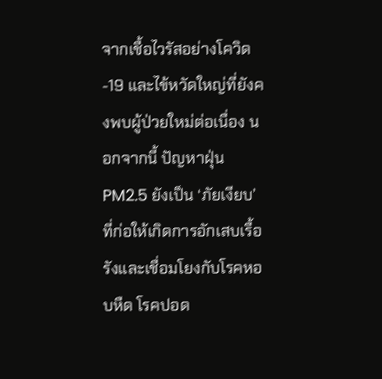จากเชื้อไวรัสอย่างโควิด-19 และไข้หวัดใหญ่ที่ยังคงพบผู้ป่วยใหม่ต่อเนื่อง นอกจากนี้ ปัญหาฝุ่น PM2.5 ยังเป็น ‘ภัยเงียบ’ ที่ก่อให้เกิดการอักเสบเรื้อรังและเชื่อมโยงกับโรคหอบหืด โรคปอด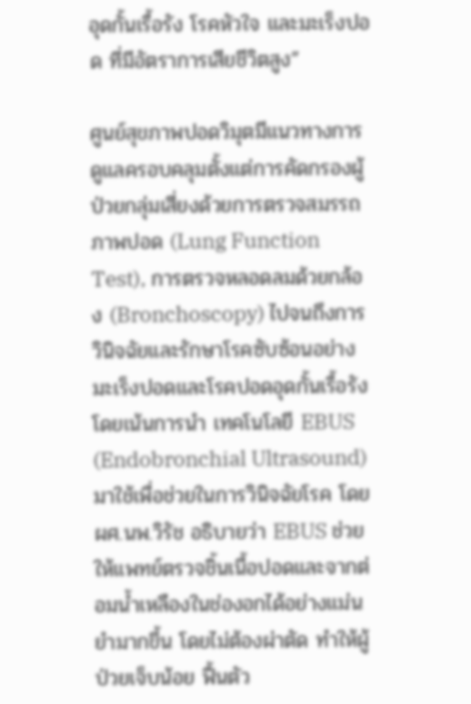อุดกั้นเรื้อรัง โรคหัวใจ และมะเร็งปอด ที่มีอัตราการเสียชีวิตสูง”

ศูนย์สุขภาพปอดวิมุตมีแนวทางการดูแลครอบคลุมตั้งแต่การคัดกรองผู้ป่วยกลุ่มเสี่ยงด้วยการตรวจสมรรถภาพปอด (Lung Function Test), การตรวจหลอดลมด้วยกล้อง (Bronchoscopy) ไปจนถึงการวินิจฉัยและรักษาโรคซับซ้อนอย่างมะเร็งปอดและโรคปอดอุดกั้นเรื้อรัง โดยเน้นการนำ เทคโนโลยี EBUS (Endobronchial Ultrasound) มาใช้เพื่อช่วยในการวินิจฉัยโรค โดย ผศ.นพ.วิรัช อธิบายว่า EBUS ช่วยให้แพทย์ตรวจชิ้นเนื้อปอดและจากต่อมน้ำเหลืองในช่องอกได้อย่างแม่นยำมากขึ้น โดยไม่ต้องผ่าตัด ทำให้ผู้ป่วยเจ็บน้อย ฟื้นตัว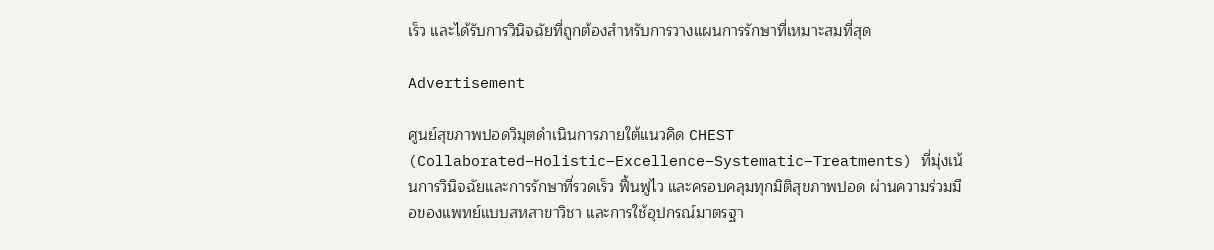เร็ว และได้รับการวินิจฉัยที่ถูกต้องสำหรับการวางแผนการรักษาที่เหมาะสมที่สุด

Advertisement

ศูนย์สุขภาพปอดวิมุตดำเนินการภายใต้แนวคิด CHEST (Collaborated–Holistic–Excellence–Systematic–Treatments) ที่มุ่งเน้นการวินิจฉัยและการรักษาที่รวดเร็ว ฟื้นฟูไว และครอบคลุมทุกมิติสุขภาพปอด ผ่านความร่วมมือของแพทย์แบบสหสาขาวิชา และการใช้อุปกรณ์มาตรฐา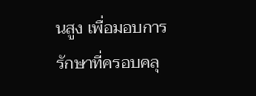นสูง เพื่อมอบการรักษาที่ครอบคลุ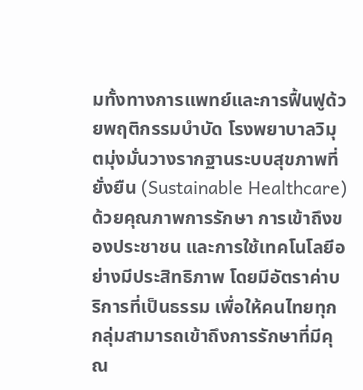มทั้งทางการแพทย์และการฟื้นฟูด้วยพฤติกรรมบำบัด โรงพยาบาลวิมุตมุ่งมั่นวางรากฐานระบบสุขภาพที่ยั่งยืน (Sustainable Healthcare) ด้วยคุณภาพการรักษา การเข้าถึงของประชาชน และการใช้เทคโนโลยีอย่างมีประสิทธิภาพ โดยมีอัตราค่าบริการที่เป็นธรรม เพื่อให้คนไทยทุกกลุ่มสามารถเข้าถึงการรักษาที่มีคุณ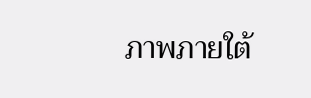ภาพภายใต้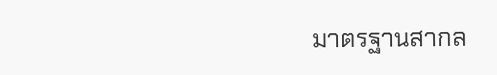มาตรฐานสากล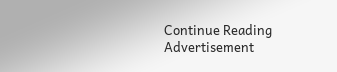Continue Reading
Advertisement